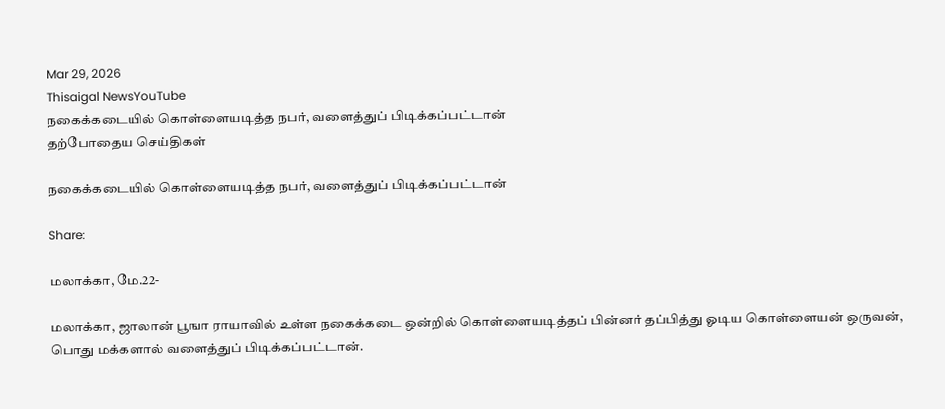Mar 29, 2026
Thisaigal NewsYouTube
நகைக்கடையில் கொள்ளையடித்த நபர், வளைத்துப் பிடிக்கப்பட்டான்
தற்போதைய செய்திகள்

நகைக்கடையில் கொள்ளையடித்த நபர், வளைத்துப் பிடிக்கப்பட்டான்

Share:

மலாக்கா, மே.22-

மலாக்கா, ஜாலான் பூஙா ராயாவில் உள்ள நகைக்கடை ஒன்றில் கொள்ளையடித்தப் பின்னர் தப்பித்து ஓடிய கொள்ளையன் ஒருவன், பொது மக்களால் வளைத்துப் பிடிக்கப்பட்டான்.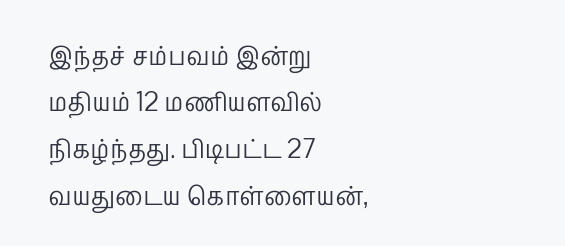இந்தச் சம்பவம் இன்று மதியம் 12 மணியளவில் நிகழ்ந்தது. பிடிபட்ட 27 வயதுடைய கொள்ளையன்,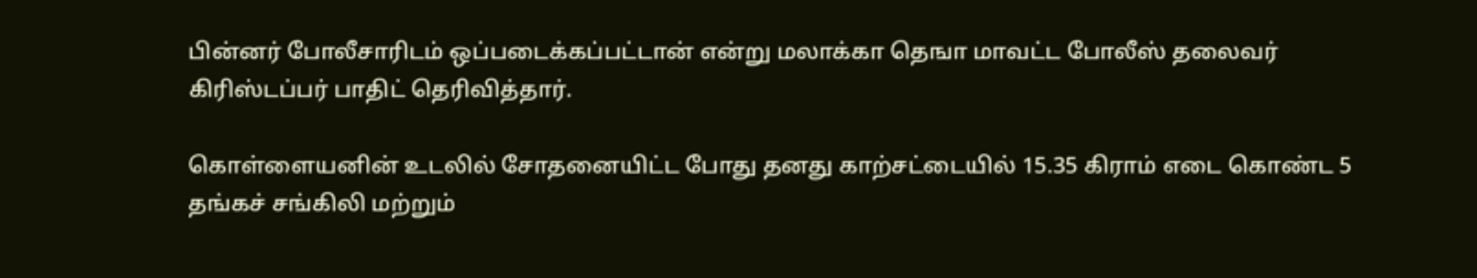பின்னர் போலீசாரிடம் ஒப்படைக்கப்பட்டான் என்று மலாக்கா தெஙா மாவட்ட போலீஸ் தலைவர் கிரிஸ்டப்பர் பாதிட் தெரிவித்தார்.

கொள்ளையனின் உடலில் சோதனையிட்ட போது தனது காற்சட்டையில் 15.35 கிராம் எடை கொண்ட 5 தங்கச் சங்கிலி மற்றும்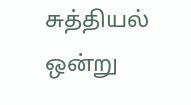சுத்தியல் ஒன்று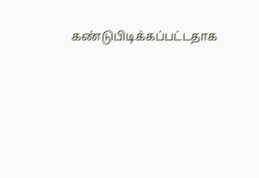கண்டுபிடிக்கப்பட்டதாக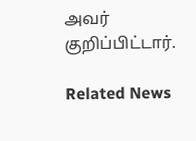அவர் குறிப்பிட்டார்.

Related News